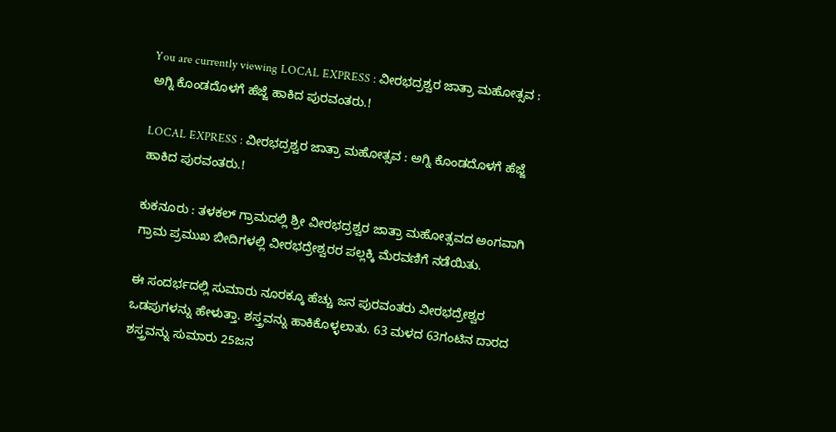You are currently viewing LOCAL EXPRESS : ವೀರಭದ್ರಶ್ವರ ಜಾತ್ರಾ ಮಹೋತ್ಸವ : ಅಗ್ನಿ ಕೊಂಡದೊಳಗೆ ಹೆಜ್ಜೆ ಹಾಕಿದ ಪುರವಂತರು.!

LOCAL EXPRESS : ವೀರಭದ್ರಶ್ವರ ಜಾತ್ರಾ ಮಹೋತ್ಸವ : ಅಗ್ನಿ ಕೊಂಡದೊಳಗೆ ಹೆಜ್ಜೆ ಹಾಕಿದ ಪುರವಂತರು.!

ಕುಕನೂರು : ತಳಕಲ್ ಗ್ರಾಮದಲ್ಲಿ ಶ್ರೀ ವೀರಭದ್ರಶ್ವರ ಜಾತ್ರಾ ಮಹೋತ್ಸವದ ಅಂಗವಾಗಿ ಗ್ರಾಮ ಪ್ರಮುಖ ಬೀದಿಗಳಲ್ಲಿ ವೀರಭದ್ರೇಶ್ವರರ ಪಲ್ಲಕ್ಕಿ ಮೆರವಣಿಗೆ ನಡೆಯಿತು.

ಈ ಸಂದರ್ಭದಲ್ಲಿ ಸುಮಾರು ನೂರಕ್ಕೂ ಹೆಚ್ಚು ಜನ ಪುರವಂತರು ವೀರಭದ್ರೇಶ್ವರ ಒಡಪುಗಳನ್ನು ಹೇಳುತ್ತಾ. ಶಸ್ತ್ರವನ್ನು ಹಾಕಿಕೊಳ್ಳಲಾತು. 63 ಮಳದ 63ಗಂಟಿನ ದಾರದ ಶಸ್ತ್ರವನ್ನು ಸುಮಾರು 25ಜನ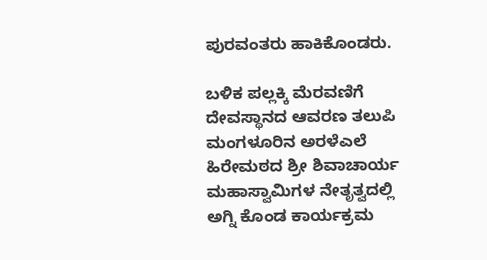ಪುರವಂತರು ಹಾಕಿಕೊಂಡರು.

ಬಳಿಕ ಪಲ್ಲಕ್ಕಿ ಮೆರವಣಿಗೆ ದೇವಸ್ಥಾನದ ಆವರಣ ತಲುಪಿ ಮಂಗಳೂರಿನ ಅರಳೆಎಲೆ ಹಿರೇಮಠದ ಶ್ರೀ ಶಿವಾಚಾರ್ಯ ಮಹಾಸ್ವಾಮಿಗಳ ನೇತೃತ್ವದಲ್ಲಿ ಅಗ್ನಿ ಕೊಂಡ ಕಾರ್ಯಕ್ರಮ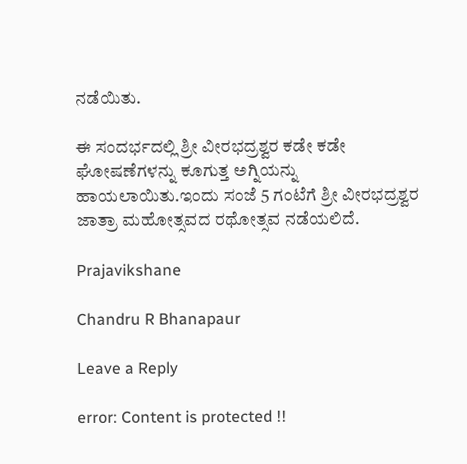ನಡೆಯಿತು.

ಈ ಸಂದರ್ಭದಲ್ಲಿ ಶ್ರೀ ವೀರಭದ್ರಶ್ವರ ಕಡೇ ಕಡೇ ಘೋಷಣೆಗಳನ್ನು ಕೂಗುತ್ತ ಅಗ್ನಿಯನ್ನು ಹಾಯಲಾಯಿತು.ಇಂದು ಸಂಜೆ 5 ಗಂಟೆಗೆ ಶ್ರೀ ವೀರಭದ್ರಶ್ವರ ಜಾತ್ರಾ ಮಹೋತ್ಸವದ ರಥೋತ್ಸವ ನಡೆಯಲಿದೆ.

Prajavikshane

Chandru R Bhanapaur

Leave a Reply

error: Content is protected !!